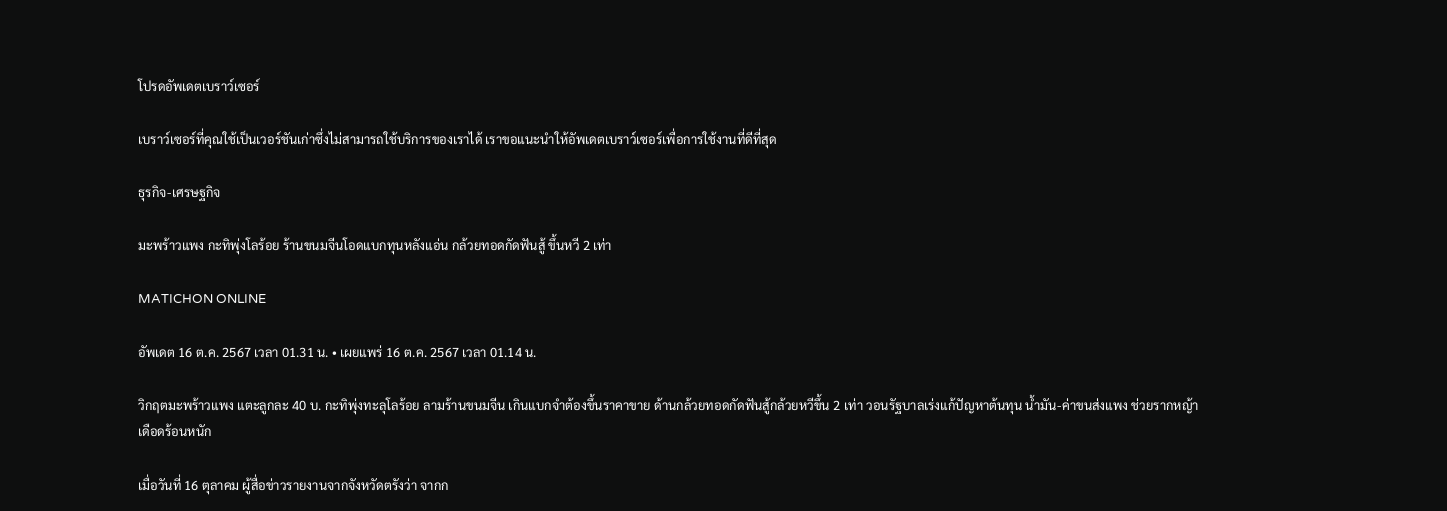โปรดอัพเดตเบราว์เซอร์

เบราว์เซอร์ที่คุณใช้เป็นเวอร์ชันเก่าซึ่งไม่สามารถใช้บริการของเราได้ เราขอแนะนำให้อัพเดตเบราว์เซอร์เพื่อการใช้งานที่ดีที่สุด

ธุรกิจ-เศรษฐกิจ

มะพร้าวแพง กะทิพุ่งโลร้อย ร้านขนมจีนโอดแบกทุนหลังแอ่น กล้วยทอดกัดฟันสู้ ขึ้นหวี 2 เท่า

MATICHON ONLINE

อัพเดต 16 ต.ค. 2567 เวลา 01.31 น. • เผยแพร่ 16 ต.ค. 2567 เวลา 01.14 น.

วิกฤตมะพร้าวแพง แตะลูกละ 40 บ. กะทิพุ่งทะลุโลร้อย ลามร้านขนมจีน เกินแบกจำต้องขึ้นราคาขาย ด้านกล้วยทอดกัดฟันสู้กล้วยหวีขึ้น 2 เท่า วอนรัฐบาลเร่งแก้ปัญหาต้นทุน น้ำมัน-ค่าขนส่งแพง ช่วยรากหญ้าเดือดร้อนหนัก

เมื่อวันที่ 16 ตุลาคม ผู้สื่อข่าวรายงานจากจังหวัดตรังว่า จากก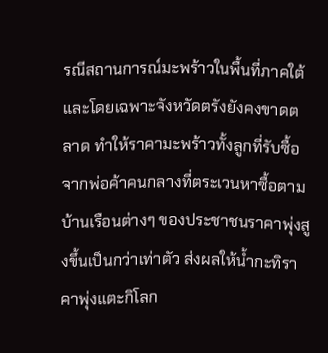รณีสถานการณ์มะพร้าวในพื้นที่ภาคใต้และโดยเฉพาะจังหวัดตรังยังคงขาดตลาด ทำให้ราคามะพร้าวทั้งลูกที่รับซื้อจากพ่อค้าคนกลางที่ตระเวนหาซื้อตามบ้านเรือนต่างๆ ของประชาชนราคาพุ่งสูงขึ้นเป็นกว่าเท่าตัว ส่งผลให้น้ำกะทิราคาพุ่งแตะกิโลก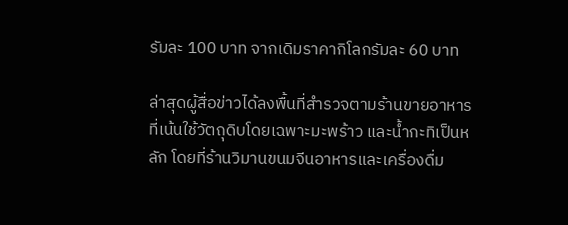รัมละ 100 บาท จากเดิมราคากิโลกรัมละ 60 บาท

ล่าสุดผู้สื่อข่าวได้ลงพื้นที่สำรวจตามร้านขายอาหารที่เน้นใช้วัตถุดิบโดยเฉพาะมะพร้าว และน้ำกะทิเป็นหลัก โดยที่ร้านวิมานขนมจีนอาหารและเครื่องดื่ม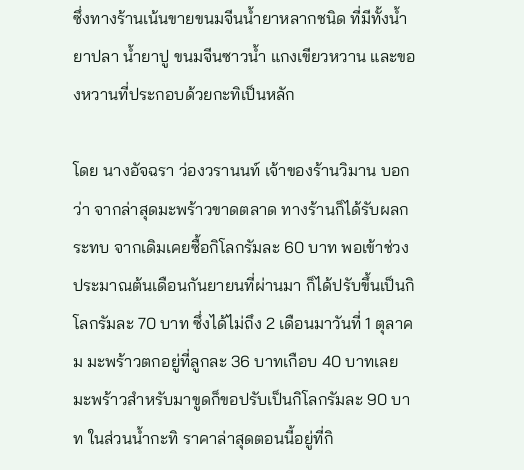ซึ่งทางร้านเน้นขายขนมจีนน้ำยาหลากชนิด ที่มีทั้งน้ำยาปลา น้ำยาปู ขนมจีนซาวน้ำ แกงเขียวหวาน และของหวานที่ประกอบด้วยกะทิเป็นหลัก

โดย นางอัจฉรา ว่องวรานนท์ เจ้าของร้านวิมาน บอกว่า จากล่าสุดมะพร้าวขาดตลาด ทางร้านก็ได้รับผลกระทบ จากเดิมเคยซื้อกิโลกรัมละ 60 บาท พอเข้าช่วงประมาณต้นเดือนกันยายนที่ผ่านมา ก็ได้ปรับขึ้นเป็นกิโลกรัมละ 70 บาท ซึ่งได้ไม่ถึง 2 เดือนมาวันที่ 1 ตุลาคม มะพร้าวตกอยู่ที่ลูกละ 36 บาทเกือบ 40 บาทเลย มะพร้าวสำหรับมาขูดก็ขอปรับเป็นกิโลกรัมละ 90 บาท ในส่วนน้ำกะทิ ราคาล่าสุดตอนนี้อยู่ที่กิ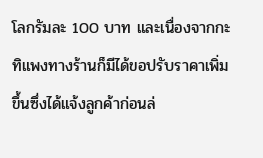โลกรัมละ 100 บาท และเนื่องจากกะทิแพงทางร้านก็มีได้ขอปรับราคาเพิ่มขึ้นซึ่งได้แจ้งลูกค้าก่อนล่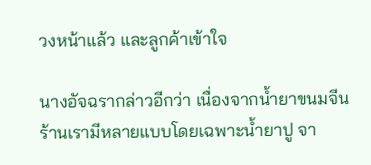วงหน้าแล้ว และลูกค้าเข้าใจ

นางอัจฉรากล่าวอีกว่า เนื่องจากน้ำยาขนมจีนร้านเรามีหลายแบบโดยเฉพาะน้ำยาปู จา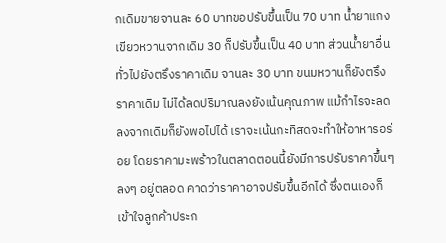กเดิมขายจานละ 60 บาทขอปรับขึ้นเป็น 70 บาท น้ำยาแกงเขียวหวานจากเดิม 30 ก็ปรับขึ้นเป็น 40 บาท ส่วนน้ำยาอื่นทั่วไปยังตรึงราคาเดิม จานละ 30 บาท ขนมหวานก็ยังตรึงราคาเดิม ไม่ได้ลดปริมาณลงยังเน้นคุณภาพ แม้กำไรจะลดลงจากเดิมก็ยังพอไปได้ เราจะเน้นกะทิสดจะทำให้อาหารอร่อย โดยราคามะพร้าวในตลาดตอนนี้ยังมีการปรับราคาขึ้นๆ ลงๆ อยู่ตลอด คาดว่าราคาอาจปรับขึ้นอีกได้ ซึ่งตนเองก็เข้าใจลูกค้าประก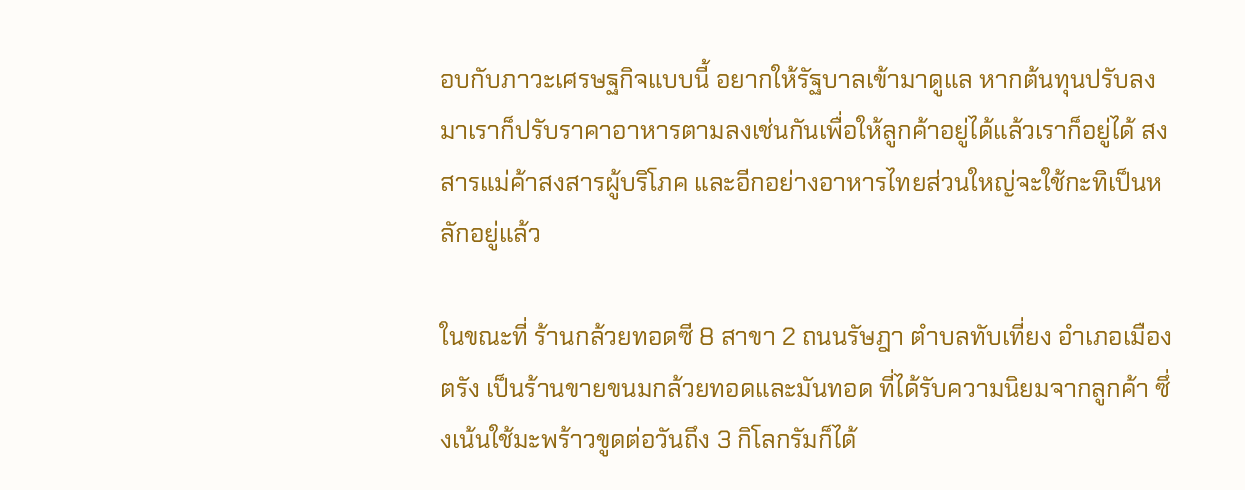อบกับภาวะเศรษฐกิจแบบนี้ อยากให้รัฐบาลเข้ามาดูแล หากต้นทุนปรับลงมาเราก็ปรับราคาอาหารตามลงเช่นกันเพื่อให้ลูกค้าอยู่ได้แล้วเราก็อยู่ได้ สงสารแม่ค้าสงสารผู้บริโภค และอีกอย่างอาหารไทยส่วนใหญ่จะใช้กะทิเป็นหลักอยู่แล้ว

ในขณะที่ ร้านกล้วยทอดซี 8 สาขา 2 ถนนรัษฎา ตำบลทับเที่ยง อำเภอเมืองตรัง เป็นร้านขายขนมกล้วยทอดและมันทอด ที่ได้รับความนิยมจากลูกค้า ซึ่งเน้นใช้มะพร้าวขูดต่อวันถึง 3 กิโลกรัมก็ได้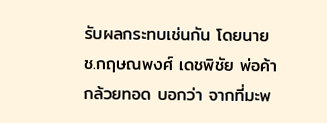รับผลกระทบเช่นกัน โดยนาย ช.กฤษณพงศ์ เดชพิชัย พ่อค้ากล้วยทอด บอกว่า จากที่มะพ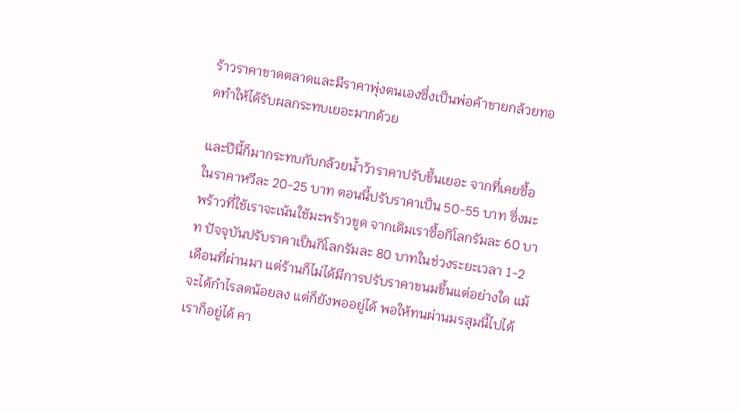ร้าวราคาขาดตลาดและมีราคาพุ่งตนเองซึ่งเป็นพ่อค้าขายกล้วยทอดทำให้ได้รับผลกระทบเยอะมากด้วย

และปีนี้ก็มากระทบกับกล้วยน้ำว้าราคาปรับขึ้นเยอะ จากที่เคยซื้อในราคาหวีละ 20-25 บาท ตอนนี้ปรับราคาเป็น 50-55 บาท ซึ่งมะพร้าวที่ใช้เราจะเน้นใช้มะพร้าวขูด จากเดิมเราซื้อกิโลกรัมละ 60 บาท ปัจจุบันปรับราคาเป็นกิโลกรัมละ 80 บาทในช่วงระยะเวลา 1-2 เดือนที่ผ่านมา แต่ร้านก็ไม่ได้มีการปรับราคาขนมขึ้นแต่อย่างใด แม้จะได้กำไรลดน้อยลง แต่ก็ยังพออยู่ได้ พอให้ทนผ่านมรสุมนี้ไปได้เราก็อยู่ได้ คา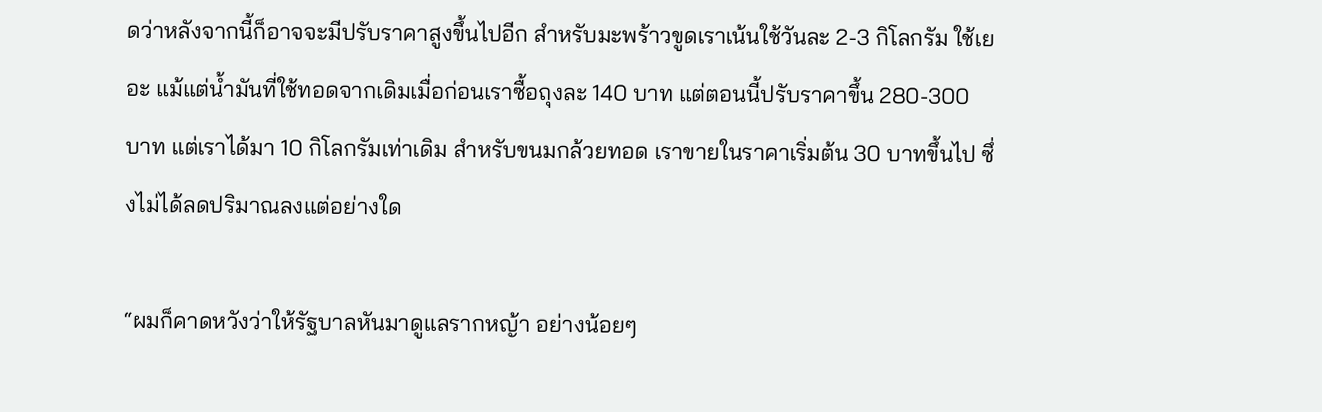ดว่าหลังจากนี้ก็อาจจะมีปรับราคาสูงขึ้นไปอีก สำหรับมะพร้าวขูดเราเน้นใช้วันละ 2-3 กิโลกรัม ใช้เยอะ แม้แต่น้ำมันที่ใช้ทอดจากเดิมเมื่อก่อนเราซื้อถุงละ 140 บาท แต่ตอนนี้ปรับราคาขึ้น 280-300 บาท แต่เราได้มา 10 กิโลกรัมเท่าเดิม สำหรับขนมกล้วยทอด เราขายในราคาเริ่มต้น 30 บาทขึ้นไป ซึ่งไม่ได้ลดปริมาณลงแต่อย่างใด

“ผมก็คาดหวังว่าให้รัฐบาลหันมาดูแลรากหญ้า อย่างน้อยๆ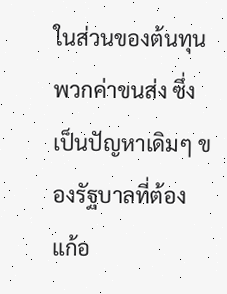ในส่วนของต้นทุนพวกค่าขนส่ง ซึ่งเป็นปัญหาเดิมๆ ของรัฐบาลที่ต้องแก้อ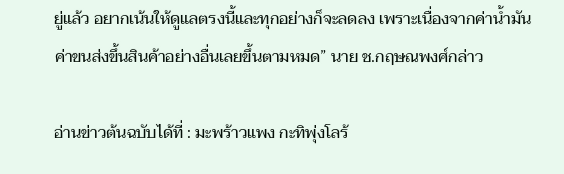ยู่แล้ว อยากเน้นให้ดูแลตรงนี้และทุกอย่างก็จะลดลง เพราะเนื่องจากค่าน้ำมันค่าขนส่งขึ้นสินค้าอย่างอื่นเลยขึ้นตามหมด” นาย ช.กฤษณพงศ์กล่าว

อ่านข่าวต้นฉบับได้ที่ : มะพร้าวแพง กะทิพุ่งโลร้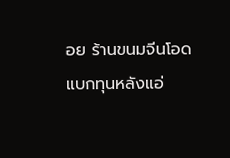อย ร้านขนมจีนโอดแบกทุนหลังแอ่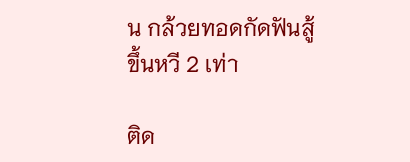น กล้วยทอดกัดฟันสู้ ขึ้นหวี 2 เท่า

ติด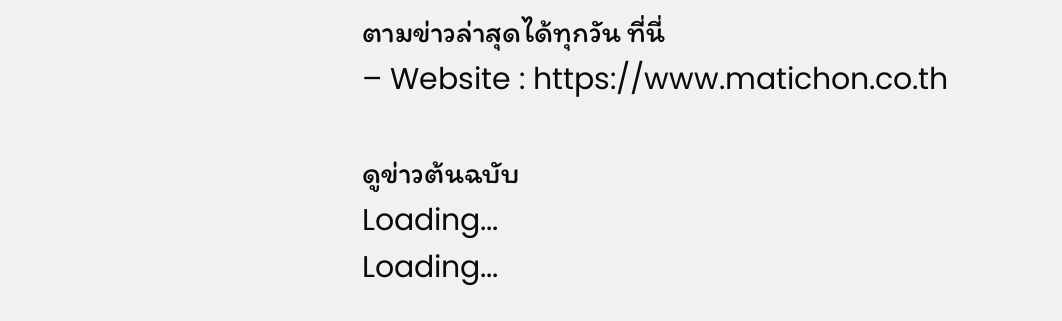ตามข่าวล่าสุดได้ทุกวัน ที่นี่
– Website : https://www.matichon.co.th

ดูข่าวต้นฉบับ
Loading...
Loading...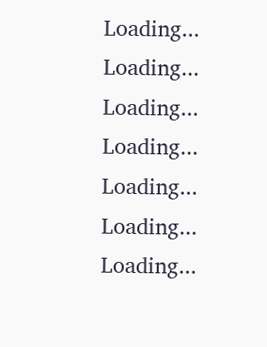Loading...
Loading...
Loading...
Loading...
Loading...
Loading...
Loading...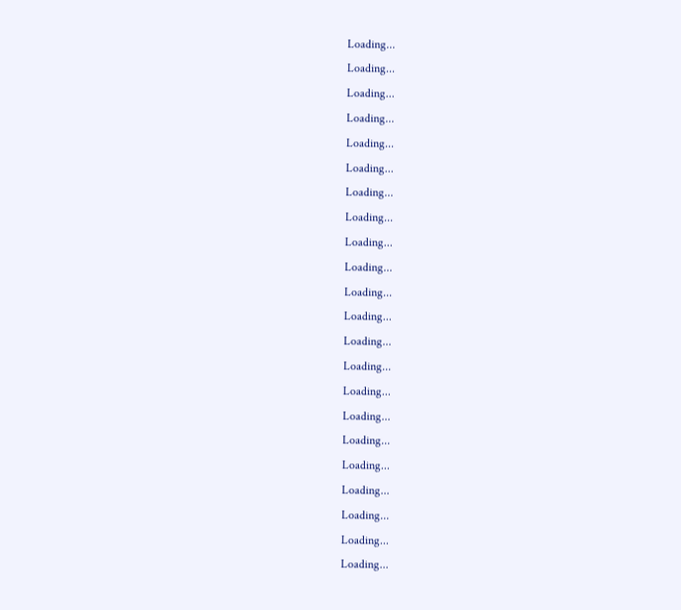Loading...
Loading...
Loading...
Loading...
Loading...
Loading...
Loading...
Loading...
Loading...
Loading...
Loading...
Loading...
Loading...
Loading...
Loading...
Loading...
Loading...
Loading...
Loading...
Loading...
Loading...
Loading...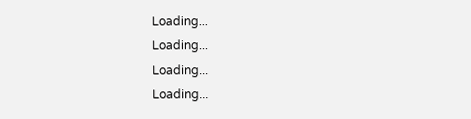Loading...
Loading...
Loading...
Loading...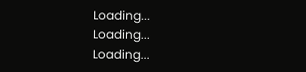Loading...
Loading...
Loading...